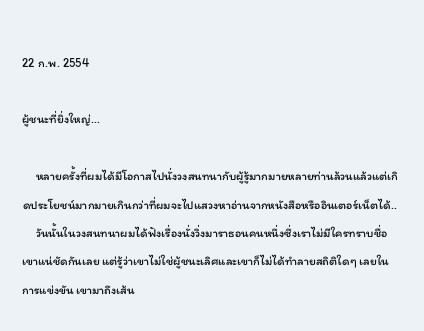22 ก.พ. 2554

ผู้ชนะที่ยิ่งใหญ่...

     หลายครั้งที่ผมได้มีโอกาสไปนั่งวงสนทนากับผู้รู้มากมายหลายท่านล้วนแล้วแต่เกิดประโยชน์มากมายเกินกว่าที่ผมจะไปแสวงหาอ่านจากหนังสือหรืออินเตอร์เน็ตได้..
     วันนั้นในวงสนทนาผมได้ฟังเรื่องนั่งวิ่งมาราธอนคนหนึ่งซึ่งเราไม่มีใครทราบชื่อเขาแน่ชัดกันเลย แต่รู้ว่าเขาไม่ใช่ผู้ชนะเลิศและเขาก็ไม่ได้ทำลายสถิติใดๆ เลยในการแข่งขัน เขามาถึงเส้น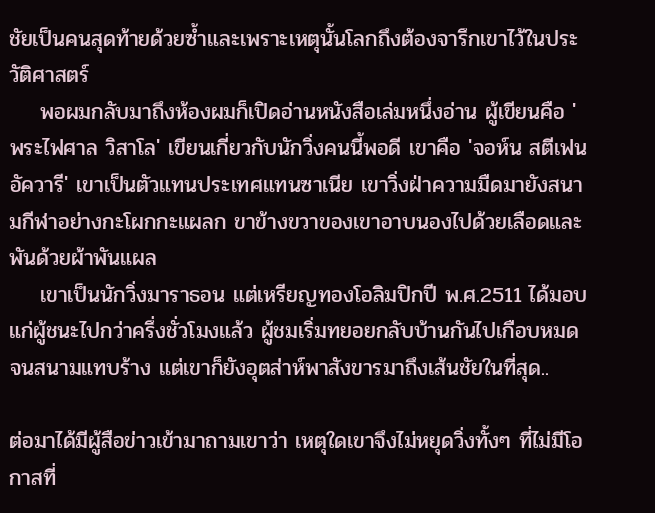ชัยเป็นคนสุดท้ายด้วยซ้ำและเพราะเหตุนั้นโลกถึงต้องจารึกเขาไว้ในประวัติศาสตร์
    พอผมกลับมาถึงห้องผมก็เปิดอ่านหนังสือเล่มหนึ่งอ่าน ผู้เขียนคือ 'พระไฟศาล วิสาโล' เขียนเกี่ยวกับนักวิ่งคนนี้พอดี เขาคือ 'จอห์น สตีเฟน อัควารี' เขาเป็นตัวแทนประเทศแทนซาเนีย เขาวิ่งฝ่าความมืดมายังสนามกีฬาอย่างกะโผกกะแผลก ขาข้างขวาของเขาอาบนองไปด้วยเลือดและพันด้วยผ้าพันแผล
    เขาเป็นนักวิ่งมาราธอน แต่เหรียญทองโอลิมปิกปี พ.ศ.2511 ได้มอบแก่ผู้ชนะไปกว่าครึ่งชั่วโมงแล้ว ผู้ชมเริ่มทยอยกลับบ้านกันไปเกือบหมดจนสนามแทบร้าง แต่เขาก็ยังอุตส่าห์พาสังขารมาถึงเส้นชัยในที่สุด..

ต่อมาได้มีผู้สือข่าวเข้ามาถามเขาว่า เหตุใดเขาจึงไม่หยุดวิ่งทั้งๆ ที่ไม่มีโอกาสที่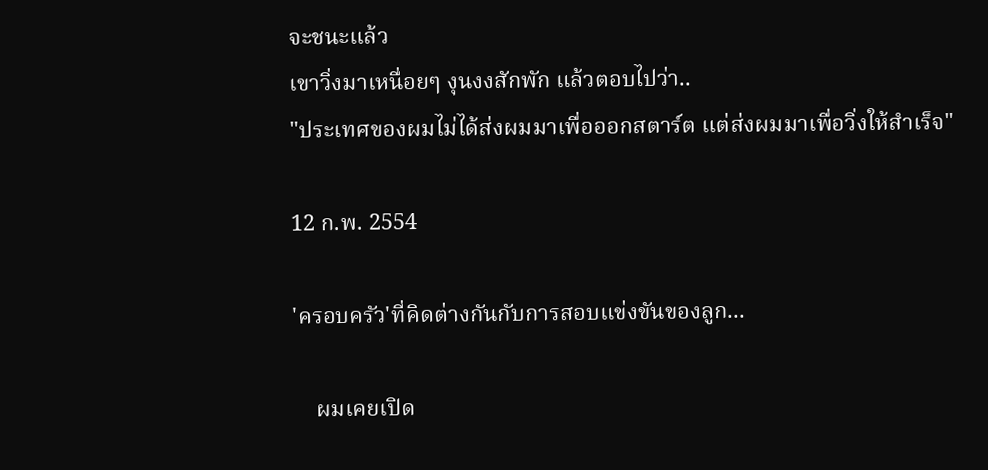จะชนะแล้ว
เขาวิ่งมาเหนื่อยๆ งุนงงสักพัก แล้วตอบไปว่า..
"ประเทศของผมไม่ได้ส่งผมมาเพื่อออกสตาร์ต แต่ส่งผมมาเพื่อวิ่งให้สำเร็จ"

12 ก.พ. 2554

'ครอบครัว'ที่คิดต่างกันกับการสอบแข่งขันของลูก...

    ผมเคยเปิด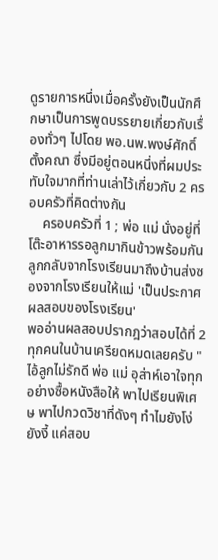ดูรายการหนึ่งเมื่อครั้งยังเป็นนักศึกษาเป็นการพูดบรรยายเกี่ยวกับเรื่องทั่วๆ ไปโดย พอ.นพ.พงษ์ศักดิ์ ตั้งคณา ซึ่งมีอยู่ตอนหนึ่งที่ผมประทับใจมากที่ท่านเล่าไว้เกี่ยวกับ 2 ครอบครัวที่คิดต่างกัน
    ครอบครัวที่ 1 ; พ่อ แม่ นั่งอยู่ที่โต๊ะอาหารรอลูกมากินข้าวพร้อมกัน ลูกกลับจากโรงเรียนมาถึงบ้านส่งซองจากโรงเรียนให้แม่ 'เป็นประกาศผลสอบของโรงเรียน'
พออ่านผลสอบปรากฎว่าสอบได้ที่ 2 ทุกคนในบ้านเครียดหมดเลยครับ "ไอ้ลูกไม่รักดี พ่อ แม่ อุส่าห์เอาใจทุกอย่างซื้อหนังสือให้ พาไปเรียนพิเศษ พาไปกวดวิชาที่ดังๆ ทำไมยังโง่ยังงี้ แค่สอบ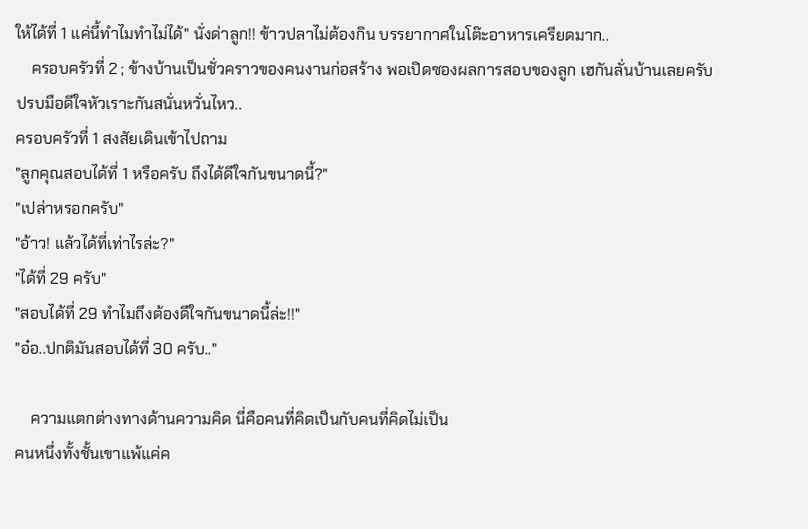ให้ได้ที่ 1 แค่นี้ทำไมทำไม่ได้" นั่งด่าลูก!! ข้าวปลาไม่ต้องกิน บรรยากาศในโต๊ะอาหารเครียดมาก..
    ครอบครัวที่ 2 ; ข้างบ้านเป็นชั่วคราวของคนงานก่อสร้าง พอเปิดซองผลการสอบของลูก เฮกันลั่นบ้านเลยครับ ปรบมือดีใจหัวเราะกันสนั่นหวั่นไหว..
ครอบครัวที่ 1 สงสัยเดินเข้าไปถาม
"ลูกคุณสอบได้ที่ 1 หรือครับ ถึงได้ดีใจกันขนาดนี้?"
"เปล่าหรอกครับ"
"อ้าว! แล้วได้ที่เท่าไรล่ะ?"
"ได้ที่ 29 ครับ"
"สอบได้ที่ 29 ทำไมถึงต้องดีใจกันขนาดนี้ล่ะ!!"
"อ๋อ..ปกติมันสอบได้ที่ 30 ครับ.."

    ความแตกต่างทางด้านความคิด นี่คือคนที่คิดเป็นกับคนที่คิดไม่เป็น
คนหนึ่งทั้งชั้นเขาแพ้แค่ค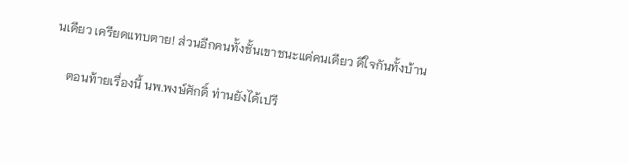นเดียว เครียดแทบตาย! ส่วนอีกคนทั้งชั้นเขาชนะแค่คนเดียว ดีใจกันทั้งบ้าน

    ตอนท้ายเรื่องนี้ นพ.พงษ์ศักดิ์ ท่านยังได้เปรี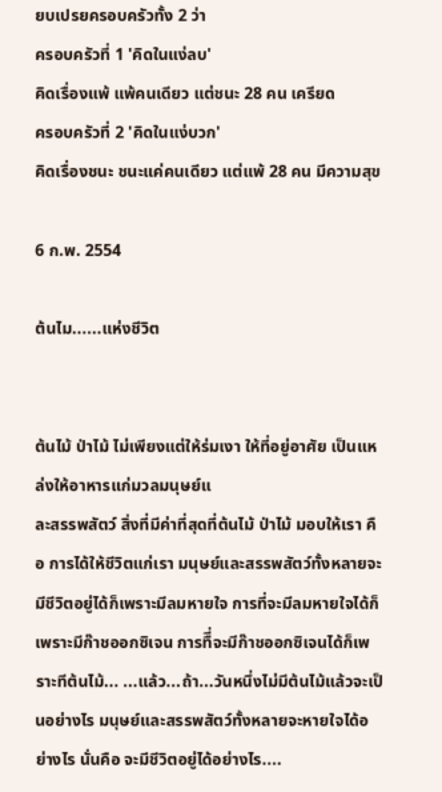ยบเปรยครอบครัวทั้ง 2 ว่า
ครอบครัวที่ 1 'คิดในแง่ลบ'
คิดเรื่องแพ้ แพ้คนเดียว แต่ชนะ 28 คน เครียด
ครอบครัวที่ 2 'คิดในแง่บวก'
คิดเรื่องชนะ ชนะแค่คนเดียว แต่แพ้ 28 คน มีความสุข

6 ก.พ. 2554

ต้นไม......แห่งชีวิต


ต้นไม้ ป่าไม้ ไม่เพียงแต่ให้ร่มเงา ให้ที่อยู่อาศัย เป็นแหล่งให้อาหารแก่มวลมนุษย์แ
ละสรรพสัตว์ สิ่งที่มีค่าที่สุดที่ต้นไม้ ป่าไม้ มอบให้เรา คือ การได้ให้ชีวิตแก่เรา มนุษย์และสรรพสัตว์ทั้งหลายจะมีชีวิตอยู่ได้ก็เพราะมีลมหายใจ การที่จะมีลมหายใจได้ก็เพราะมีก๊าชออกซิเจน การทืี่จะมีก๊าชออกซิเจนได้ก็เพราะทีต้นไม้... ...แล้ว...ถ้า...วันหนึ่งไม่มีต้นไม้แล้วจะเป็นอย่างไร มนุษย์และสรรพสัตว์ทั้งหลายจะหายใจได้อย่างไร นั่นคือ จะมีชีวิตอยู่ได้อย่างไร....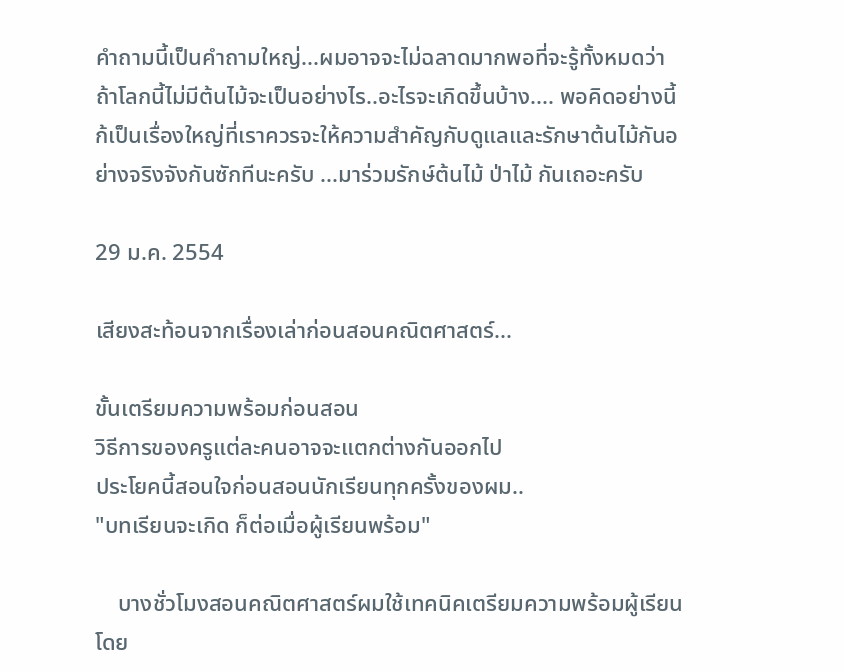คำถามนี้เป็นคำถามใหญ่...ผมอาจจะไม่ฉลาดมากพอที่จะรู้ทั้งหมดว่า ถ้าโลกนี้ไม่มีต้นไม้จะเป็นอย่างไร..อะไรจะเกิดขึ้นบ้าง.... พอคิดอย่างนี้ก้เป็นเรื่องใหญ่ที่เราควรจะให้ความสำคัญกับดูแลและรักษาต้นไม้กันอย่างจริงจังกันซักทีนะครับ ...มาร่วมรักษ์ต้นไม้ ป่าไม้ กันเถอะครับ

29 ม.ค. 2554

เสียงสะท้อนจากเรื่องเล่าก่อนสอนคณิตศาสตร์...

ขั้นเตรียมความพร้อมก่อนสอน
วิธีการของครูแต่ละคนอาจจะแตกต่างกันออกไป
ประโยคนี้สอนใจก่อนสอนนักเรียนทุกครั้งของผม..
"บทเรียนจะเกิด ก็ต่อเมื่อผู้เรียนพร้อม"

    บางชั่วโมงสอนคณิตศาสตร์ผมใช้เทคนิคเตรียมความพร้อมผู้เรียนโดย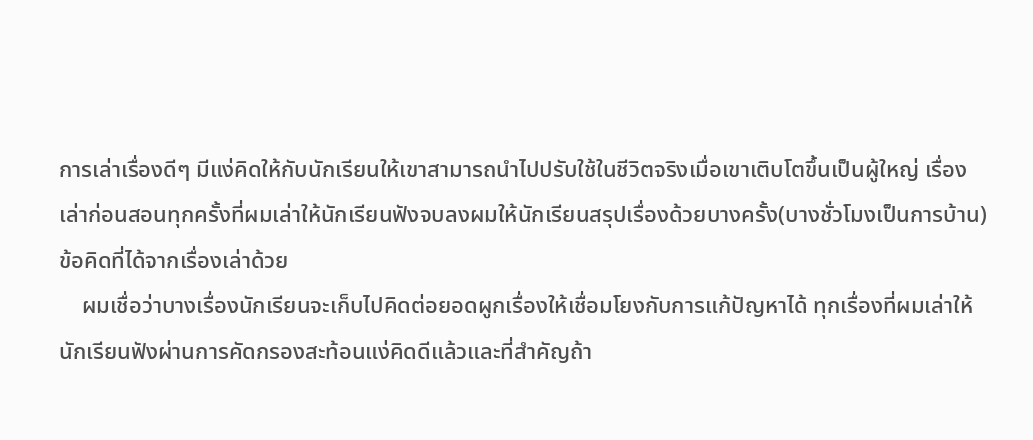การเล่าเรื่องดีๆ มีแง่คิดให้กับนักเรียนให้เขาสามารถนำไปปรับใช้ในชีวิตจริงเมื่อเขาเติบโตขึ้นเป็นผู้ใหญ่ เรื่องเล่าก่อนสอนทุกครั้งที่ผมเล่าให้นักเรียนฟังจบลงผมให้นักเรียนสรุปเรื่องด้วยบางครั้ง(บางชั่วโมงเป็นการบ้าน) ข้อคิดที่ได้จากเรื่องเล่าด้วย
    ผมเชื่อว่าบางเรื่องนักเรียนจะเก็บไปคิดต่อยอดผูกเรื่องให้เชื่อมโยงกับการแก้ปัญหาได้ ทุกเรื่องที่ผมเล่าให้นักเรียนฟังผ่านการคัดกรองสะท้อนแง่คิดดีแล้วและที่สำคัญถ้า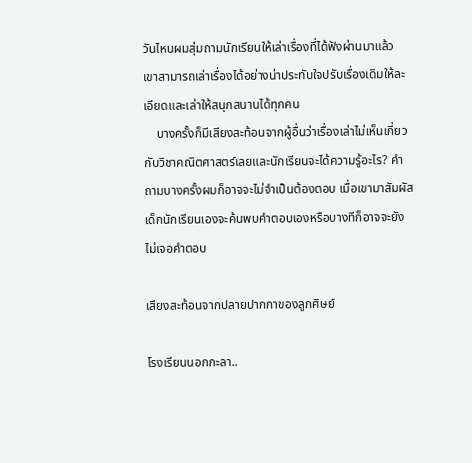วันไหนผมสุ่มถามนักเรียนให้เล่าเรื่องที่ได้ฟังผ่านมาแล้ว เขาสามารถเล่าเรื่องได้อย่างน่าประทับใจปรับเรื่องเดิมให้ละเอียดและเล่าให้สนุกสนานได้ทุกคน
    บางครั้งก็มีเสียงสะท้อนจากผู้อื่นว่าเรื่องเล่าไม่เห็นเกี่ยวกับวิชาคณิตศาสตร์เลยและนักเรียนจะได้ความรู้อะไร? คำถามบางครั้งผมก็อาจจะไม่จำเป็นต้องตอบ เมื่อเขามาสัมผัสเด็กนักเรียนเองจะค้นพบคำตอบเองหรือบางทีก็อาจจะยังไม่เจอคำตอบ

เสียงสะท้อนจากปลายปากกาของลูกศิษย์

โรงเรียนนอกกะลา..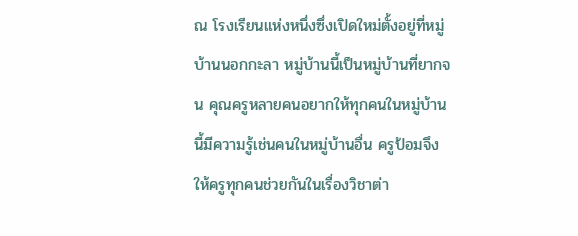ณ โรงเรียนแห่งหนึ่งซึ่งเปิดใหม่ตั้งอยู่ที่หมู่บ้านนอกกะลา หมู่บ้านนี้เป็นหมู่บ้านที่ยากจน คุณครูหลายคนอยากให้ทุกคนในหมู่บ้านนี้มีความรู้เช่นคนในหมู่บ้านอื่น ครูป้อมจึงให้ครูทุกคนช่วยกันในเรื่องวิชาต่า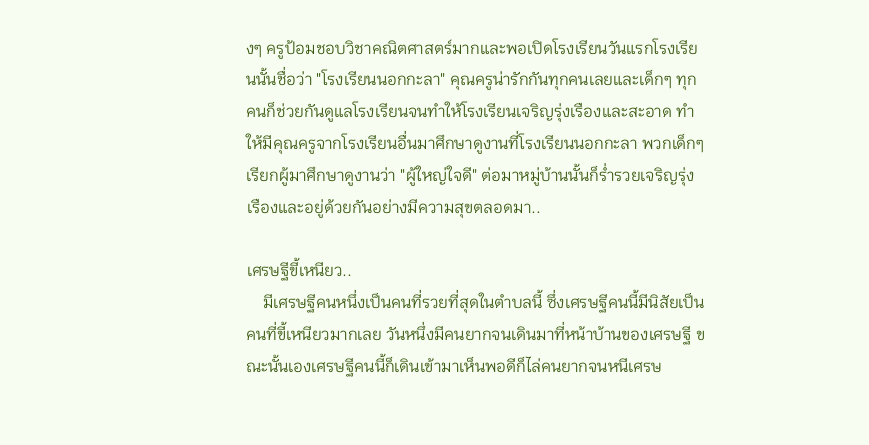งๆ ครูป้อมชอบวิชาคณิตศาสตร์มากและพอเปิดโรงเรียนวันแรกโรงเรียนนั้นชื่อว่า "โรงเรียนนอกกะลา" คุณครูน่ารักกันทุกคนเลยและเด็กๆ ทุกคนก็ช่วยกันดูแลโรงเรียนจนทำให้โรงเรียนเจริญรุ่งเรืองและสะอาด ทำให้มีคุณครูจากโรงเรียนอื่นมาศึกษาดูงานที่โรงเรียนนอกกะลา พวกเด็กๆ เรียกผู้มาศึกษาดูงานว่า "ผู้ใหญ่ใจดี" ต่อมาหมู่บ้านนั้นก็ร่ำรวยเจริญรุ่งเรืองและอยู่ด้วยกันอย่างมีความสุขตลอดมา..

เศรษฐีขี้เหนียว..
    มีเศรษฐีคนหนึ่งเป็นคนที่รวยที่สุดในตำบลนี้ ซึ่งเศรษฐีคนนี้มีนิสัยเป็นคนที่ขี้เหนียวมากเลย วันหนึ่งมีคนยากจนเดินมาที่หน้าบ้านของเศรษฐี ขณะนั้นเองเศรษฐีคนนี้ก็เดินเข้ามาเห็นพอดีก็ไล่คนยากจนหนีเศรษ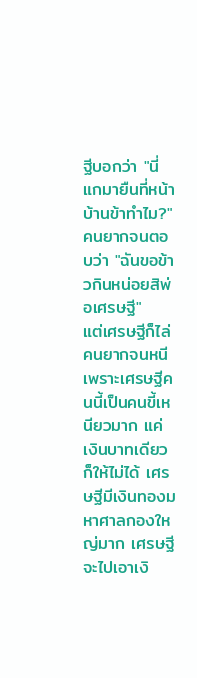ฐีบอกว่า "นี่แกมายืนที่หน้าบ้านข้าทำไม?"
คนยากจนตอบว่า "ฉันขอข้าวกินหน่อยสิพ่อเศรษฐี"
แต่เศรษฐีก็ไล่คนยากจนหนี เพราะเศรษฐีคนนี้เป็นคนขี้เหนียวมาก แค่เงินบาทเดียวก็ให้ไม่ได้ เศรษฐีมีเงินทองมหาศาลกองใหญ่มาก เศรษฐีจะไปเอาเงิ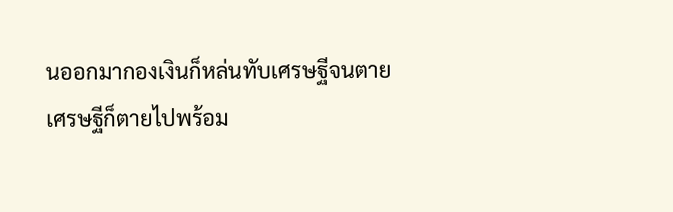นออกมากองเงินก็หล่นทับเศรษฐีจนตาย เศรษฐีก็ตายไปพร้อม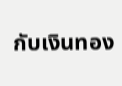กับเงินทอง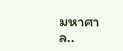มหาศาล..